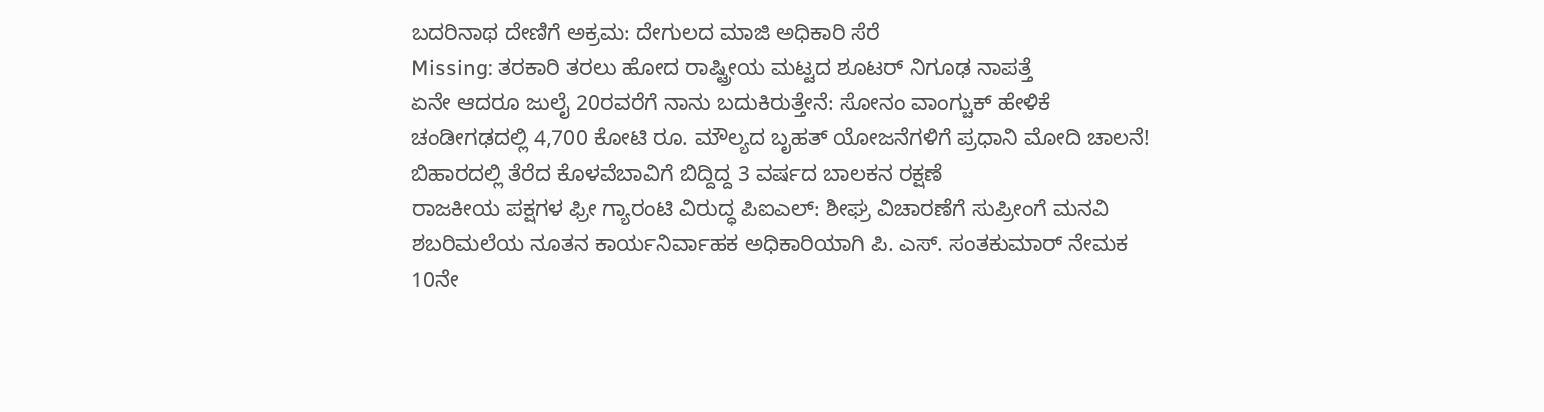ಬದರಿನಾಥ ದೇಣಿಗೆ ಅಕ್ರಮ: ದೇಗುಲದ ಮಾಜಿ ಅಧಿಕಾರಿ ಸೆರೆ
Missing: ತರಕಾರಿ ತರಲು ಹೋದ ರಾಷ್ಟ್ರೀಯ ಮಟ್ಟದ ಶೂಟರ್ ನಿಗೂಢ ನಾಪತ್ತೆ
ಏನೇ ಆದರೂ ಜುಲೈ 20ರವರೆಗೆ ನಾನು ಬದುಕಿರುತ್ತೇನೆ: ಸೋನಂ ವಾಂಗ್ಚುಕ್ ಹೇಳಿಕೆ
ಚಂಡೀಗಢದಲ್ಲಿ 4,700 ಕೋಟಿ ರೂ. ಮೌಲ್ಯದ ಬೃಹತ್ ಯೋಜನೆಗಳಿಗೆ ಪ್ರಧಾನಿ ಮೋದಿ ಚಾಲನೆ!
ಬಿಹಾರದಲ್ಲಿ ತೆರೆದ ಕೊಳವೆಬಾವಿಗೆ ಬಿದ್ದಿದ್ದ 3 ವರ್ಷದ ಬಾಲಕನ ರಕ್ಷಣೆ
ರಾಜಕೀಯ ಪಕ್ಷಗಳ ಫ್ರೀ ಗ್ಯಾರಂಟಿ ವಿರುದ್ಧ ಪಿಐಎಲ್: ಶೀಘ್ರ ವಿಚಾರಣೆಗೆ ಸುಪ್ರೀಂಗೆ ಮನವಿ
ಶಬರಿಮಲೆಯ ನೂತನ ಕಾರ್ಯನಿರ್ವಾಹಕ ಅಧಿಕಾರಿಯಾಗಿ ಪಿ. ಎಸ್. ಸಂತಕುಮಾರ್ ನೇಮಕ
10ನೇ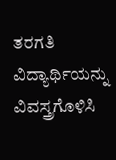ತರಗತಿ ವಿದ್ಯಾರ್ಥಿಯನ್ನು ವಿವಸ್ತ್ರಗೊಳಿಸಿ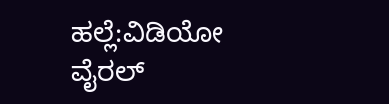ಹಲ್ಲೆ:ವಿಡಿಯೋ ವೈರಲ್